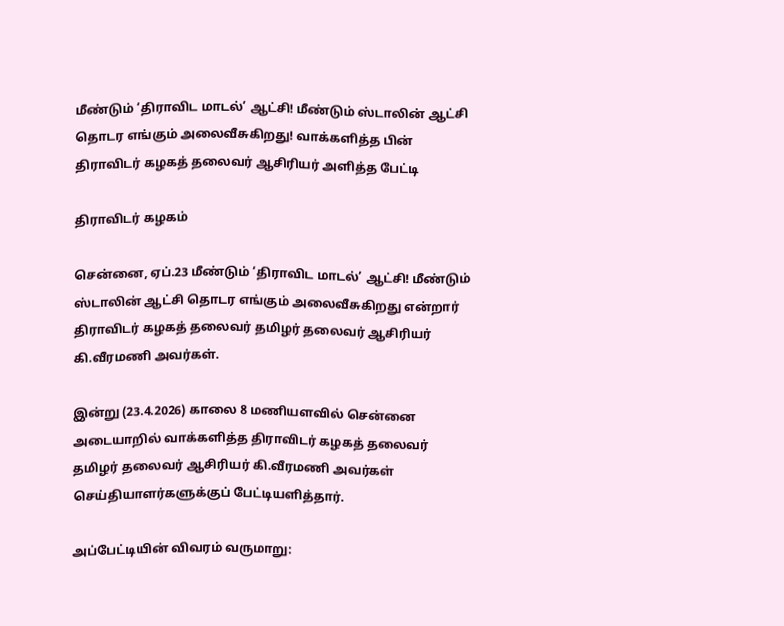மீண்டும் ‘திராவிட மாடல்’ ஆட்சி! மீண்டும் ஸ்டாலின் ஆட்சி தொடர எங்கும் அலைவீசுகிறது! வாக்களித்த பின் திராவிடர் கழகத் தலைவர் ஆசிரியர் அளித்த பேட்டி

திராவிடர் கழகம்

சென்னை, ஏப்.23 மீண்டும் ‘திராவிட மாடல்’ ஆட்சி! மீண்டும் ஸ்டாலின் ஆட்சி தொடர எங்கும் அலைவீசுகிறது என்றார் திராவிடர் கழகத் தலைவர் தமிழர் தலைவர் ஆசிரியர் கி.வீரமணி அவர்கள்.

இன்று (23.4.2026) காலை 8 மணியளவில் சென்னை அடையாறில் வாக்களித்த திராவிடர் கழகத் தலைவர் தமிழர் தலைவர் ஆசிரியர் கி.வீரமணி அவர்கள் செய்தியாளர்களுக்குப் பேட்டியளித்தார்.

அப்பேட்டியின் விவரம் வருமாறு: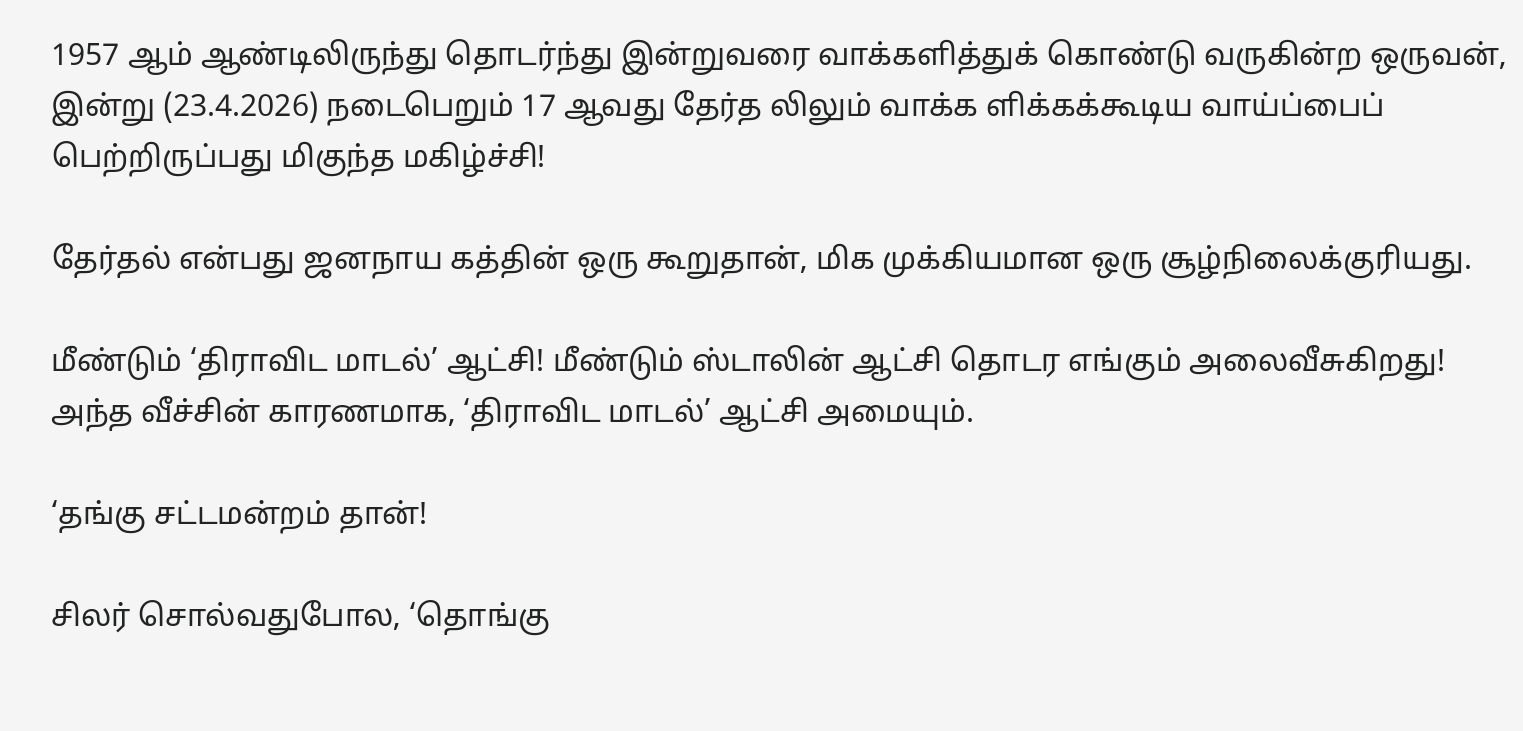1957 ஆம் ஆண்டிலிருந்து தொடர்ந்து இன்றுவரை வாக்களித்துக் கொண்டு வருகின்ற ஒருவன், இன்று (23.4.2026) நடைபெறும் 17 ஆவது தேர்த லிலும் வாக்க ளிக்கக்கூடிய வாய்ப்பைப் பெற்றிருப்பது மிகுந்த மகிழ்ச்சி!

தேர்தல் என்பது ஜனநாய கத்தின் ஒரு கூறுதான், மிக முக்கியமான ஒரு சூழ்நிலைக்குரியது.

மீண்டும் ‘திராவிட மாடல்’ ஆட்சி! மீண்டும் ஸ்டாலின் ஆட்சி தொடர எங்கும் அலைவீசுகிறது! அந்த வீச்சின் காரணமாக, ‘திராவிட மாடல்’ ஆட்சி அமையும்.

‘தங்கு சட்டமன்றம் தான்!

சிலர் சொல்வதுபோல, ‘தொங்கு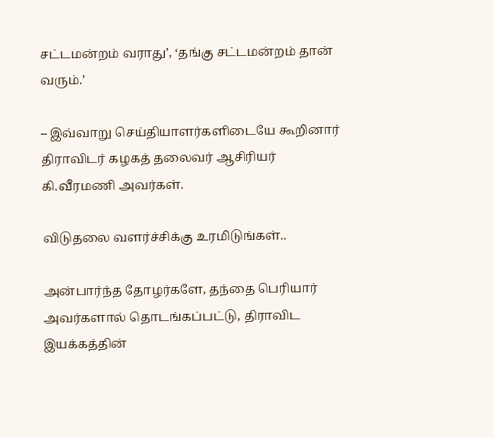சட்டமன்றம் வராது’, ‘தங்கு சட்டமன்றம் தான் வரும்.’

– இவ்வாறு செய்தியாளர்களிடையே கூறினார் திராவிடர் கழகத் தலைவர் ஆசிரியர் கி.வீரமணி அவர்கள்.

விடுதலை வளர்ச்சிக்கு உரமிடுங்கள்..

அன்பார்ந்த தோழர்களே, தந்தை பெரியார் அவர்களால் தொடங்கப்பட்டு, திராவிட இயக்கத்தின்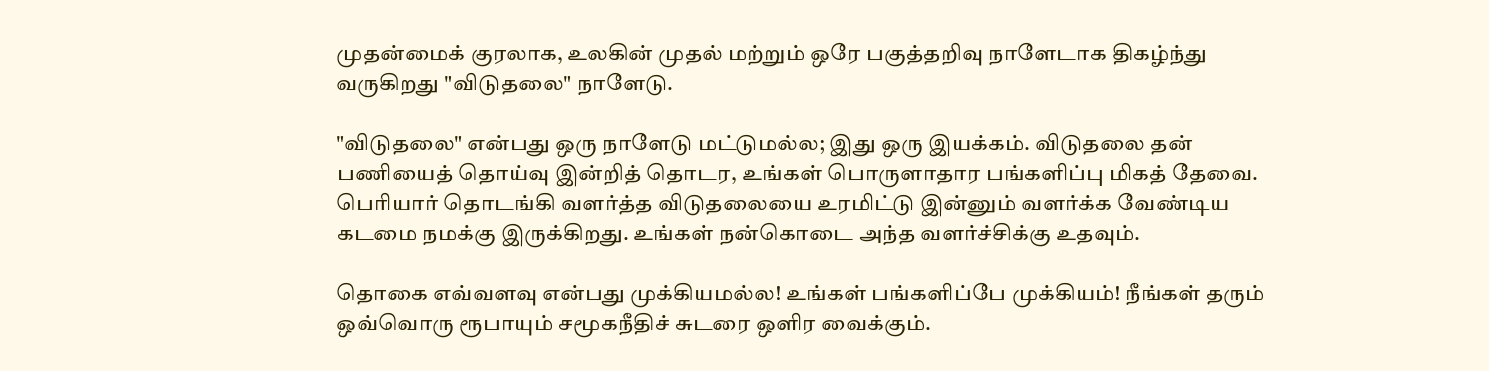முதன்மைக் குரலாக, உலகின் முதல் மற்றும் ஒரே பகுத்தறிவு நாளேடாக திகழ்ந்து வருகிறது "விடுதலை" நாளேடு.

"விடுதலை" என்பது ஒரு நாளேடு மட்டுமல்ல; இது ஒரு இயக்கம். விடுதலை தன் பணியைத் தொய்வு இன்றித் தொடர, உங்கள் பொருளாதார பங்களிப்பு மிகத் தேவை. பெரியார் தொடங்கி வளர்த்த விடுதலையை உரமிட்டு இன்னும் வளர்க்க வேண்டிய கடமை நமக்கு இருக்கிறது. உங்கள் நன்கொடை அந்த வளர்ச்சிக்கு உதவும்.

தொகை எவ்வளவு என்பது முக்கியமல்ல! உங்கள் பங்களிப்பே முக்கியம்! நீங்கள் தரும் ஒவ்வொரு ரூபாயும் சமூகநீதிச் சுடரை ஒளிர வைக்கும்.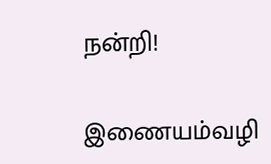நன்றி!

இணையம்வழி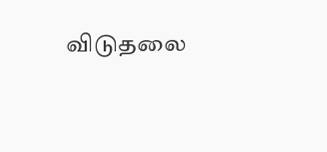விடுதலை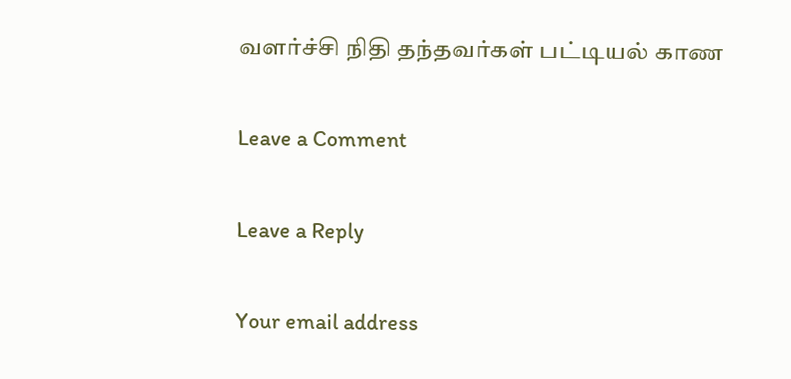வளர்ச்சி நிதி தந்தவர்கள் பட்டியல் காண

Leave a Comment

Leave a Reply

Your email address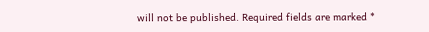will not be published. Required fields are marked *